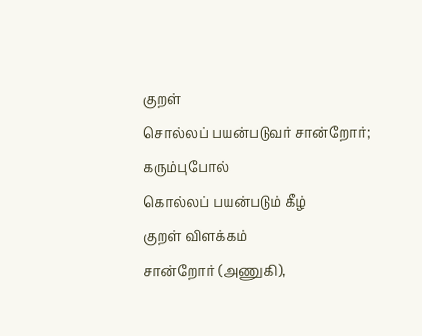குறள்
சொல்லப் பயன்படுவர் சான்றோர்; கரும்புபோல்
கொல்லப் பயன்படும் கீழ்
குறள் விளக்கம்
சான்றோர் (அணுகி),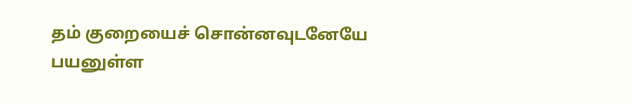தம் குறையைச் சொன்னவுடனேயே பயனுள்ள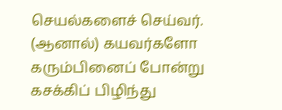செயல்களைச் செய்வர். (ஆனால்) கயவர்களோ கரும்பினைப் போன்று கசக்கிப் பிழிந்து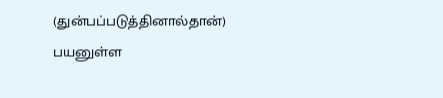(துன்பப்படுத்தினால்தான்) பயனுள்ள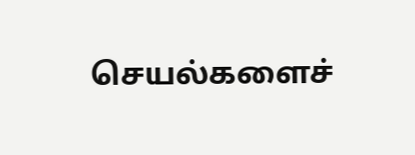செயல்களைச்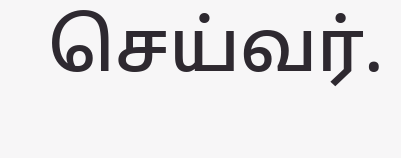செய்வர்.